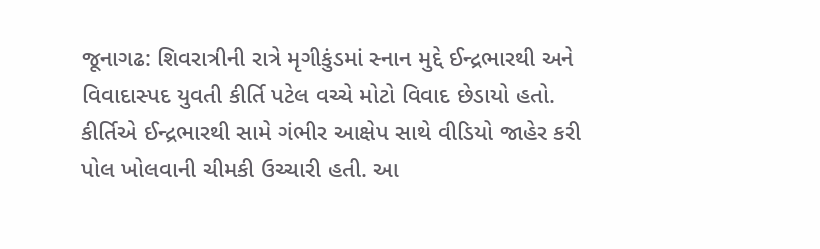જૂનાગઢ: શિવરાત્રીની રાત્રે મૃગીકુંડમાં સ્નાન મુદ્દે ઈન્દ્રભારથી અને વિવાદાસ્પદ યુવતી કીર્તિ પટેલ વચ્ચે મોટો વિવાદ છેડાયો હતો. કીર્તિએ ઈન્દ્રભારથી સામે ગંભીર આક્ષેપ સાથે વીડિયો જાહેર કરી પોલ ખોલવાની ચીમકી ઉચ્ચારી હતી. આ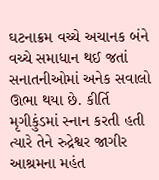ઘટનાક્રમ વચ્ચે અચાનક બંને વચ્ચે સમાધાન થઈ જતાં સનાતનીઓમાં અનેક સવાલો ઊભા થયા છે. કીર્તિ મૃગીકુંડમાં સ્નાન કરતી હતી ત્યારે તેને રુદ્રેશ્વર જાગીર આશ્રમના મહંત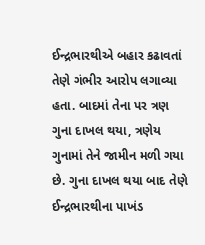ઈન્દ્રભારથીએ બહાર કઢાવતાં તેણે ગંભીર આરોપ લગાવ્યા હતા. બાદમાં તેના પર ત્રણ ગુના દાખલ થયા, ત્રણેય ગુનામાં તેને જામીન મળી ગયા છે. ગુના દાખલ થયા બાદ તેણે ઈન્દ્રભારથીના પાખંડ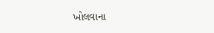ખોલવાના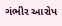ગંભીર આરોપ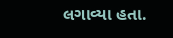લગાવ્યા હતા.